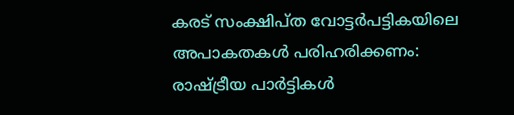കരട് സംക്ഷിപ്ത വോട്ടര്‍പട്ടികയിലെ അപാകതകള്‍ പരിഹരിക്കണം: രാഷ്ട്രീയ പാര്‍ട്ടികള്‍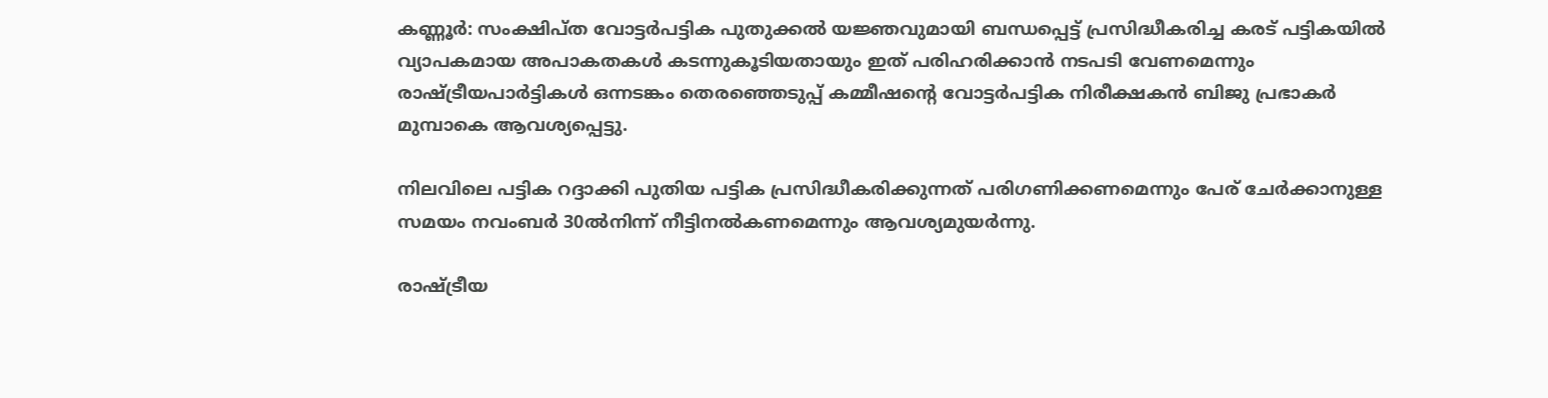കണ്ണൂര്‍: സംക്ഷിപ്ത വോട്ടര്‍പട്ടിക പുതുക്കല്‍ യജ്ഞവുമായി ബന്ധപ്പെട്ട് പ്രസിദ്ധീകരിച്ച കരട് പട്ടികയില്‍ വ്യാപകമായ അപാകതകള്‍ കടന്നുകൂടിയതായും ഇത് പരിഹരിക്കാന്‍ നടപടി വേണമെന്നും രാഷ്ട്രീയപാര്‍ട്ടികള്‍ ഒന്നടങ്കം തെരഞ്ഞെടുപ്പ് കമ്മീഷന്റെ വോട്ടര്‍പട്ടിക നിരീക്ഷകന്‍ ബിജു പ്രഭാകര്‍ മുമ്പാകെ ആവശ്യപ്പെട്ടു.

നിലവിലെ പട്ടിക റദ്ദാക്കി പുതിയ പട്ടിക പ്രസിദ്ധീകരിക്കുന്നത് പരിഗണിക്കണമെന്നും പേര് ചേര്‍ക്കാനുള്ള സമയം നവംബര്‍ 30ല്‍നിന്ന് നീട്ടിനല്‍കണമെന്നും ആവശ്യമുയര്‍ന്നു.

രാഷ്ട്രീയ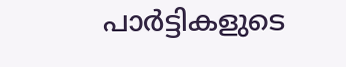പാര്‍ട്ടികളുടെ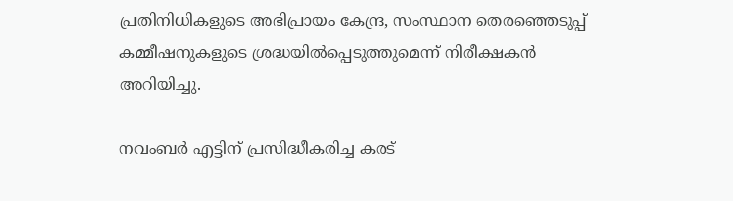പ്രതിനിധികളുടെ അഭിപ്രായം കേന്ദ്ര, സംസ്ഥാന തെരഞ്ഞെടുപ്പ് കമ്മീഷനുകളുടെ ശ്രദ്ധയില്‍പ്പെടുത്തുമെന്ന് നിരീക്ഷകന്‍ അറിയിച്ചു.

നവംബര്‍ എട്ടിന് പ്രസിദ്ധീകരിച്ച കരട്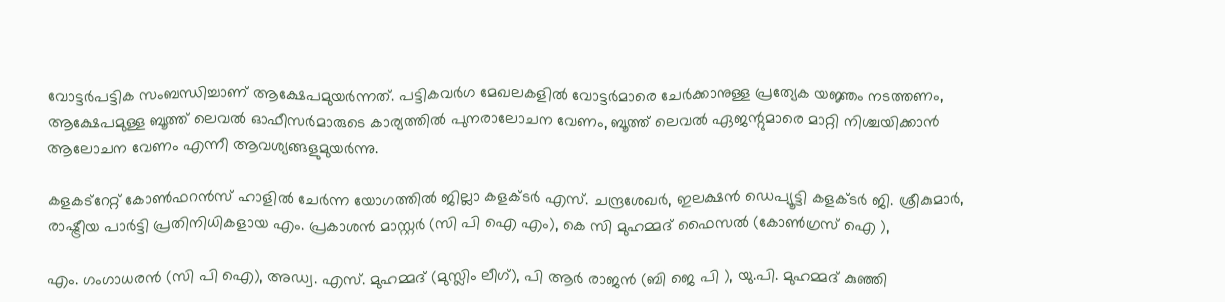വോട്ടര്‍പട്ടിക സംബന്ധിച്ചാണ് ആക്ഷേപമുയര്‍ന്നത്. പട്ടികവര്‍ഗ മേഖലകളില്‍ വോട്ടര്‍മാരെ ചേര്‍ക്കാനുള്ള പ്രത്യേക യജ്ഞം നടത്തണം, ആക്ഷേപമുള്ള ബൂത്ത് ലെവല്‍ ഓഫീസര്‍മാരുടെ കാര്യത്തില്‍ പുനരാലോചന വേണം, ബൂത്ത് ലെവല്‍ ഏജന്റുമാരെ മാറ്റി നിശ്ചയിക്കാന്‍ ആലോചന വേണം എന്നീ ആവശ്യങ്ങളുമുയര്‍ന്നു.

കളകട്‌റേറ്റ് കോണ്‍ഫറന്‍സ് ഹാളില്‍ ചേര്‍ന്ന യോഗത്തില്‍ ജില്ലാ കളക്ടര്‍ എസ്. ചന്ദ്രശേഖര്‍, ഇലക്ഷന്‍ ഡെപ്യൂട്ടി കളക്ടര്‍ ജി. ശ്രീകുമാര്‍, രാഷ്ട്രീയ പാര്‍ട്ടി പ്രതിനിധികളായ എം. പ്രകാശന്‍ മാസ്റ്റര്‍ (സി പി ഐ എം), കെ സി മുഹമ്മദ് ഫൈസല്‍ (കോണ്‍ഗ്രസ് ഐ ),

എം. ഗംഗാധരന്‍ (സി പി ഐ), അഡ്വ. എസ്. മുഹമ്മദ് (മുസ്ലിം ലീഗ്), പി ആര്‍ രാജന്‍ (ബി ജെ പി ), യു.പി. മുഹമ്മദ് കുഞ്ഞി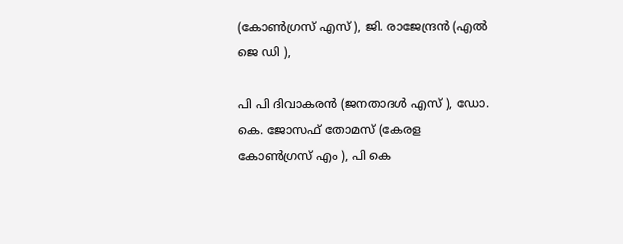(കോണ്‍ഗ്രസ് എസ് ), ജി. രാജേന്ദ്രന്‍ (എല്‍ ജെ ഡി ),

പി പി ദിവാകരന്‍ (ജനതാദള്‍ എസ് ), ഡോ. കെ. ജോസഫ് തോമസ് (കേരള കോണ്‍ഗ്രസ് എം ), പി കെ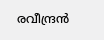രവീന്ദ്രന്‍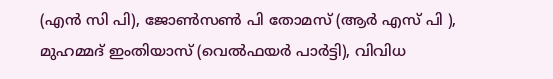(എന്‍ സി പി), ജോണ്‍സണ്‍ പി തോമസ് (ആര്‍ എസ് പി ), മുഹമ്മദ് ഇംതിയാസ് (വെല്‍ഫയര്‍ പാര്‍ട്ടി), വിവിധ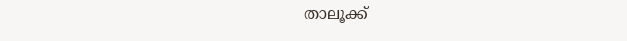താലൂക്ക്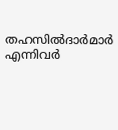തഹസില്‍ദാര്‍മാര്‍ എന്നിവര്‍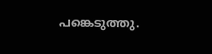പങ്കെടുത്തു.